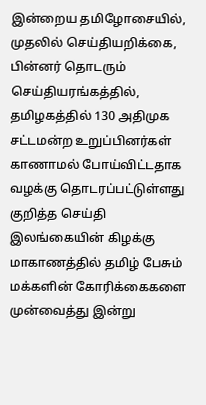இன்றைய தமிழோசையில், முதலில் செய்தியறிக்கை, பின்னர் தொடரும் செய்தியரங்கத்தில், தமிழகத்தில் 130 அதிமுக சட்டமன்ற உறுப்பினர்கள் காணாமல் போய்விட்டதாக வழக்கு தொடரப்பட்டுள்ளது குறித்த செய்தி இலங்கையின் கிழக்கு மாகாணத்தில் தமிழ் பேசும் மக்களின் கோரிக்கைகளை முன்வைத்து இன்று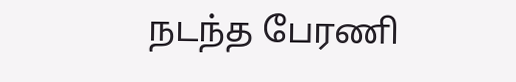நடந்த பேரணி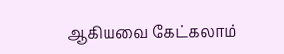ஆகியவை கேட்கலாம்